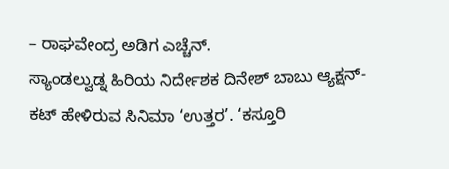– ರಾಘವೇಂದ್ರ ಅಡಿಗ ಎಚ್ಚೆನ್.
ಸ್ಯಾಂಡಲ್ವುಡ್ನ ಹಿರಿಯ ನಿರ್ದೇಶಕ ದಿನೇಶ್ ಬಾಬು ಆ್ಯಕ್ಷನ್-ಕಟ್ ಹೇಳಿರುವ ಸಿನಿಮಾ ‘ಉತ್ತರ’. ‘ಕಸ್ತೂರಿ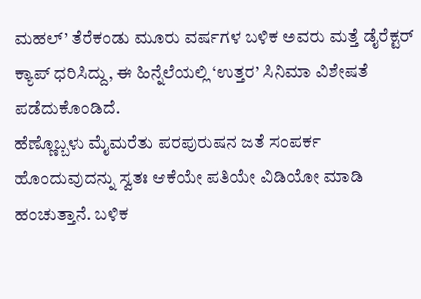ಮಹಲ್’ ತೆರೆಕಂಡು ಮೂರು ವರ್ಷಗಳ ಬಳಿಕ ಅವರು ಮತ್ತೆ ಡೈರೆಕ್ಟರ್ ಕ್ಯಾಪ್ ಧರಿಸಿದ್ದು, ಈ ಹಿನ್ನೆಲೆಯಲ್ಲಿ ‘ಉತ್ತರ’ ಸಿನಿಮಾ ವಿಶೇಷತೆ ಪಡೆದುಕೊಂಡಿದೆ.
ಹೆಣ್ಣೊಬ್ಬಳು ಮೈಮರೆತು ಪರಪುರುಷನ ಜತೆ ಸಂಪರ್ಕ ಹೊಂದುವುದನ್ನು ಸ್ವತಃ ಆಕೆಯೇ ಪತಿಯೇ ವಿಡಿಯೋ ಮಾಡಿ ಹಂಚುತ್ತಾನೆ. ಬಳಿಕ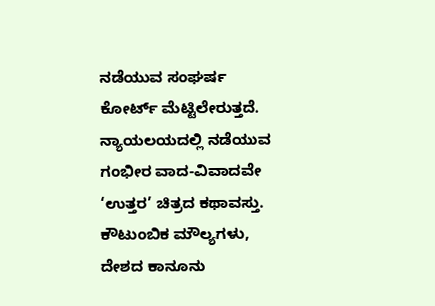ನಡೆಯುವ ಸಂಘರ್ಷ ಕೋರ್ಟ್ ಮೆಟ್ಟಿಲೇರುತ್ತದೆ. ನ್ಯಾಯಲಯದಲ್ಲಿ ನಡೆಯುವ ಗಂಭೀರ ವಾದ-ವಿವಾದವೇ ‘ಉತ್ತರ’ ಚಿತ್ರದ ಕಥಾವಸ್ತು. ಕೌಟುಂಬಿಕ ಮೌಲ್ಯಗಳು, ದೇಶದ ಕಾನೂನು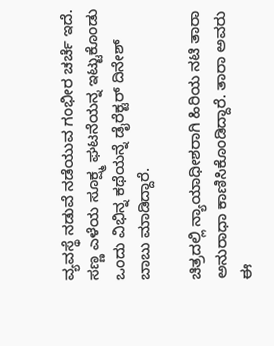ವ್ಯವಸ್ಥೆ ನಡುವೆ ನಡೆಯುವ ಗಂಭೀರ ಚರ್ಚೆ ಇದೆ. ಸಣ್ಣ ಎಳೆಯ ಸೂಕ್ಷ್ಮ ಘಟನೆಯನ್ನ ಇಟ್ಟುಕೊಂಡು ಒಂದು ವಿಭಿನ್ನ ಕಥೆಯನ್ನೆ ಡೈರೆಕ್ಟರ್ ದಿನೇಶ್ ಬಾಬು ಮಾಡಿದ್ದಾರೆ.

ಚಿತ್ರದಲ್ಲಿ ನ್ಯಾಯಾಧೀಶರಾಗಿ ಹಿರಿಯ ನಟಿ ತಾರಾ ಅನುರಾಧಾ ಕಾಣಿಸಿಕೊಂಡಿದ್ದಾರೆ. ತಾರಾ ಅವರು ಈ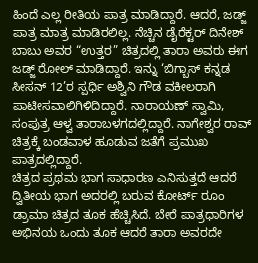ಹಿಂದೆ ಎಲ್ಲ ರೀತಿಯ ಪಾತ್ರ ಮಾಡಿದ್ದಾರೆ. ಆದರೆ, ಜಡ್ಜ್ ಪಾತ್ರ ಮಾತ್ರ ಮಾಡಿರಲಿಲ್ಲ. ನೆಚ್ಚಿನ ಡೈರೆಕ್ಟರ್ ದಿನೇಶ್ ಬಾಬು ಅವರ “ಉತ್ತರ” ಚಿತ್ರದಲ್ಲಿ ತಾರಾ ಅವರು ಈಗ ಜಡ್ಜ್ ರೋಲ್ ಮಾಡಿದ್ದಾರೆ. ಇನ್ನು ‘ಬಿಗ್ಬಾಸ್ ಕನ್ನಡ ಸೀಸನ್ 12’ರ ಸ್ಪರ್ಧಿ ಅಶ್ವಿನಿ ಗೌಡ ವಕೀಲರಾಗಿ ಪಾಟೀಸವಾಲಿಗಿಳಿದಿದ್ದಾರೆ. ನಾರಾಯಣ್ ಸ್ವಾಮಿ, ಸಂಪುತ್ರ ಆಳ್ವ ತಾರಾಬಳಗದಲ್ಲಿದ್ದಾರೆ. ನಾಗೇಶ್ವರ ರಾವ್ ಚಿತ್ರಕ್ಕೆ ಬಂಡವಾಳ ಹೂಡುವ ಜತೆಗೆ ಪ್ರಮುಖ ಪಾತ್ರದಲ್ಲಿದ್ದಾರೆ.
ಚಿತ್ರದ ಪ್ರಥಮ ಭಾಗ ಸಾಧಾರಣ ಎನಿಸುತ್ತದೆ ಆದರೆ ದ್ವಿತೀಯ ಭಾಗ ಅದರಲ್ಲಿ ಬರುವ ಕೋರ್ಟ್ ರೂಂ ಡ್ರಾಮಾ ಚಿತ್ರದ ತೂಕ ಹೆಚ್ಚಿಸಿದೆ. ಬೇರೆ ಪಾತ್ರಧಾರಿಗಳ ಅಭಿನಯ ಒಂದು ತೂಕ ಆದರೆ ತಾರಾ ಅವರದೇ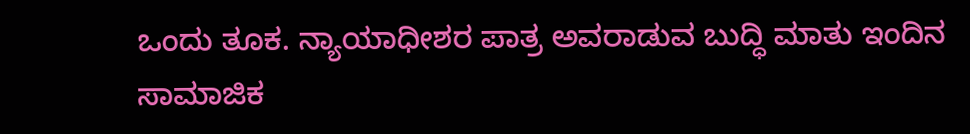ಒಂದು ತೂಕ. ನ್ಯಾಯಾಧೀಶರ ಪಾತ್ರ ಅವರಾಡುವ ಬುದ್ಧಿ ಮಾತು ಇಂದಿನ ಸಾಮಾಜಿಕ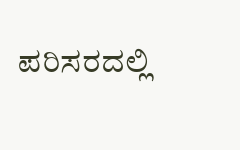ಪರಿಸರದಲ್ಲಿ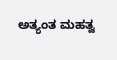ಅತ್ಯಂತ ಮಹತ್ವ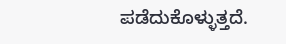ಪಡೆದುಕೊಳ್ಳುತ್ತದೆ.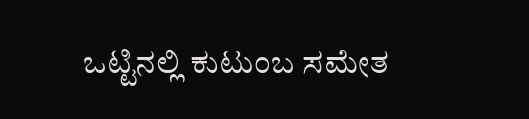ಒಟ್ಟಿನಲ್ಲಿ ಕುಟುಂಬ ಸಮೇತ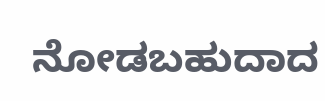ನೋಡಬಹುದಾದ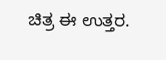ಚಿತ್ರ ಈ ಉತ್ತರ.